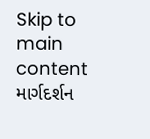Skip to main content
માર્ગદર્શન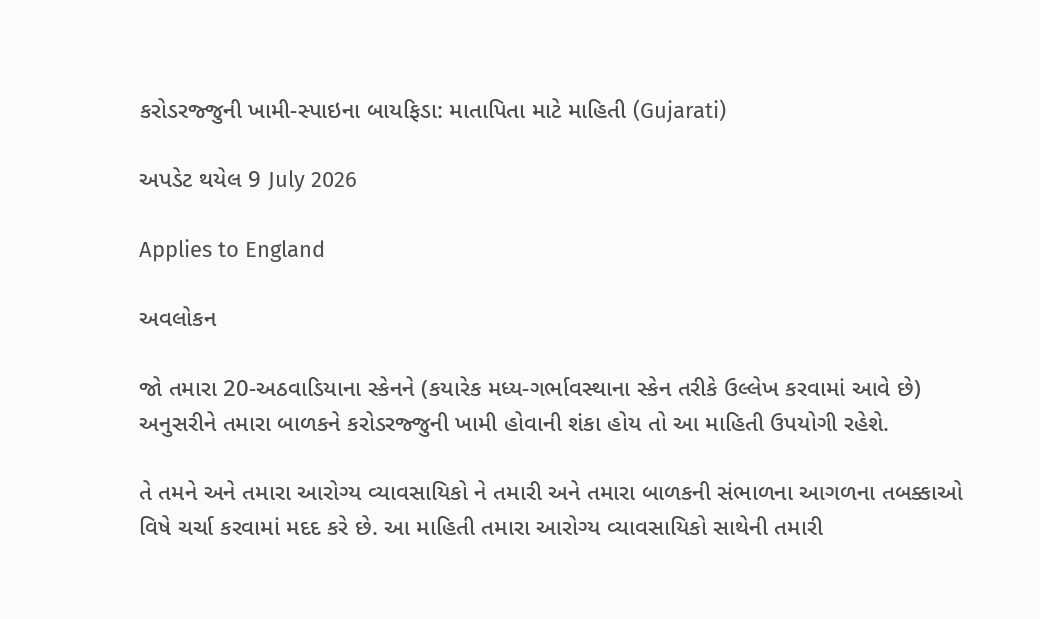કરોડરજ્જુની ખામી-સ્પાઇના બાયફિડા: માતાપિતા માટે માહિતી (Gujarati)

અપડેટ થયેલ 9 July 2026

Applies to England

અવલોકન

જો તમારા 20-અઠવાડિયાના સ્કેનને (કયારેક મધ્ય-ગર્ભાવસ્થાના સ્કેન તરીકે ઉલ્લેખ કરવામાં આવે છે) અનુસરીને તમારા બાળકને કરોડરજ્જુની ખામી હોવાની શંકા હોય તો આ માહિતી ઉપયોગી રહેશે.

તે તમને અને તમારા આરોગ્ય વ્યાવસાયિકો ને તમારી અને તમારા બાળકની સંભાળના આગળના તબક્કાઓ વિષે ચર્ચા કરવામાં મદદ કરે છે. આ માહિતી તમારા આરોગ્ય વ્યાવસાયિકો સાથેની તમારી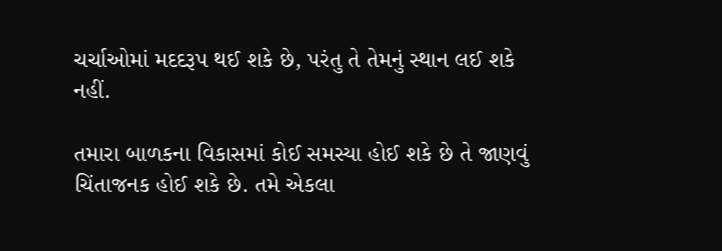ચર્ચાઓમાં મદદરૂપ થઈ શકે છે, પરંતુ તે તેમનું સ્થાન લઈ શકે નહીં.

તમારા બાળકના વિકાસમાં કોઈ સમસ્યા હોઈ શકે છે તે જાણવું ચિંતાજનક હોઈ શકે છે. તમે એકલા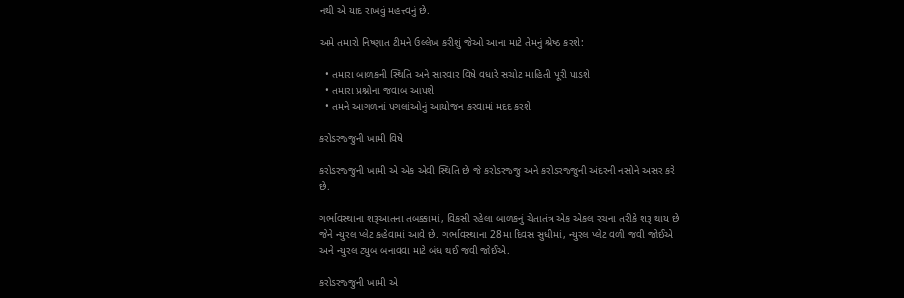નથી એ યાદ રાખવું મહત્ત્વનું છે.

અમે તમારો નિષ્ણાત ટીમને ઉલ્લેખ કરીશું જેઓ આના માટે તેમનું શ્રેષ્ઠ કરશે:

  • તમારા બાળકની સ્થિતિ અને સારવાર વિષે વધારે સચોટ માહિતી પૂરી પાડશે
  • તમારા પ્રશ્નોના જવાબ આપશે
  • તમને આગળનાં પગલાંઓનું આયોજન કરવામાં મદદ કરશે

કરોડરજ્જુની ખામી વિષે

કરોડરજ્જુની ખામી એ એક એવી સ્થિતિ છે જે કરોડરજ્જુ અને કરોડરજ્જુની અંદરની નસોને અસર કરે છે.

ગર્ભાવસ્થાના શરૂઆતના તબક્કામાં, વિકસી રહેલા બાળકનું ચેતાતંત્ર એક એકલ રચના તરીકે શરૂ થાય છે જેને ન્યુરલ પ્લેટ કહેવામાં આવે છે. ગર્ભાવસ્થાના 28મા દિવસ સુધીમાં, ન્યુરલ પ્લેટ વળી જવી જોઈએ અને ન્યુરલ ટ્યુબ બનાવવા માટે બંધ થઈ જવી જોઈએ.

કરોડરજ્જુની ખામી એ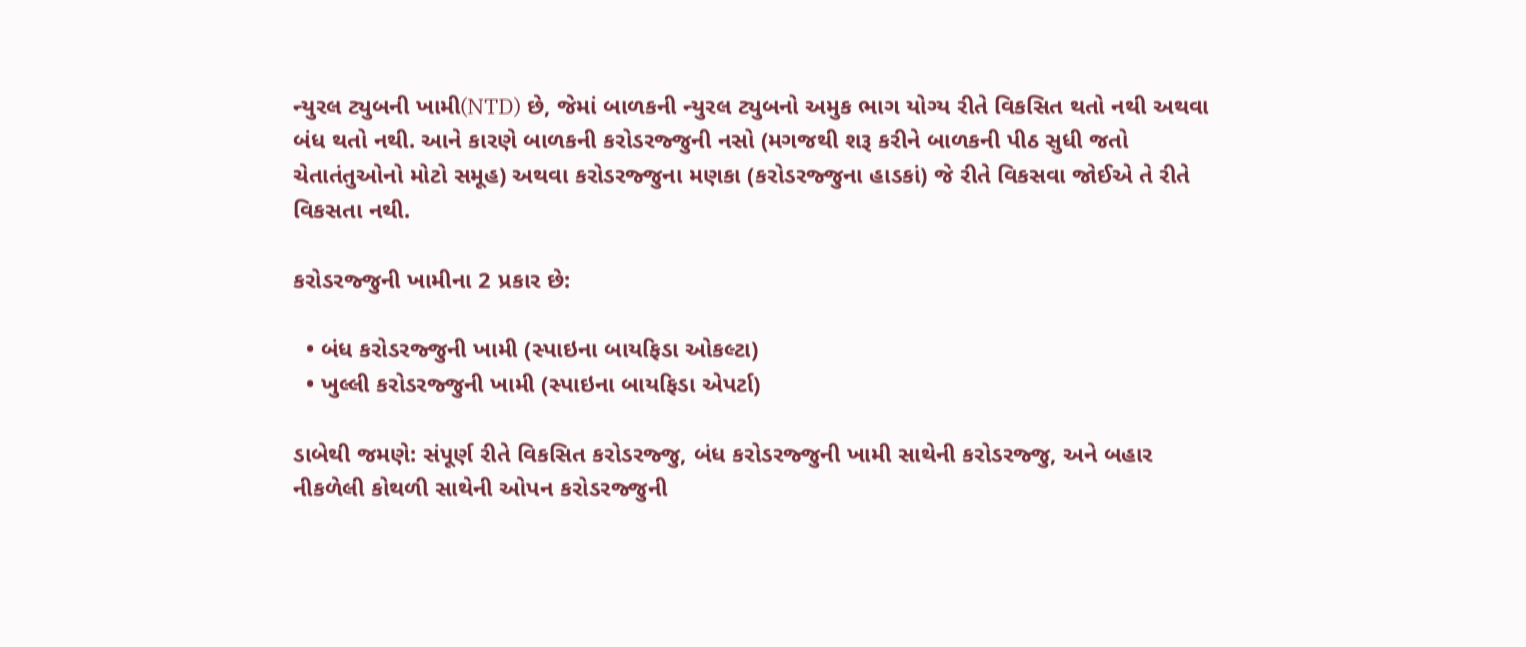ન્યુરલ ટ્યુબની ખામી(NTD) છે, જેમાં બાળકની ન્યુરલ ટ્યુબનો અમુક ભાગ યોગ્ય રીતે વિકસિત થતો નથી અથવા બંધ થતો નથી. આને કારણે બાળકની કરોડરજ્જુની નસો (મગજથી શરૂ કરીને બાળકની પીઠ સુધી જતો ચેતાતંતુઓનો મોટો સમૂહ) અથવા કરોડરજ્જુના મણકા (કરોડરજ્જુના હાડકાં) જે રીતે વિકસવા જોઈએ તે રીતે વિકસતા નથી.

કરોડરજ્જુની ખામીના 2 પ્રકાર છે:

  • બંધ કરોડરજ્જુની ખામી (સ્પાઇના બાયફિડા ઓકલ્ટા)
  • ખુલ્લી કરોડરજ્જુની ખામી (સ્પાઇના બાયફિડા એપર્ટા)

ડાબેથી જમણે: સંપૂર્ણ રીતે વિકસિત કરોડરજ્જુ, બંધ કરોડરજ્જુની ખામી સાથેની કરોડરજ્જુ, અને બહાર નીકળેલી કોથળી સાથેની ઓપન કરોડરજ્જુની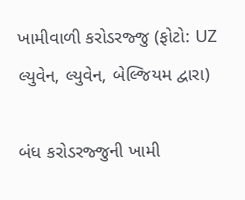ખામીવાળી કરોડરજ્જુ (ફોટો: UZ લ્યુવેન, લ્યુવેન, બેલ્જિયમ દ્વારા)

બંધ કરોડરજ્જુની ખામી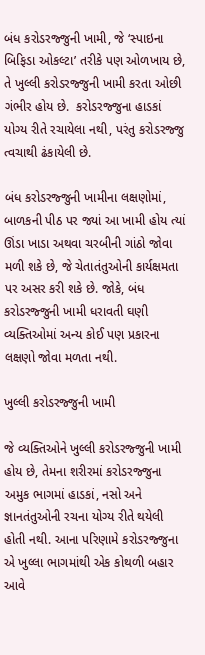બંધ કરોડરજ્જુની ખામી, જે ‘સ્પાઇના બિફિડા ઓકલ્ટા’ તરીકે પણ ઓળખાય છે, તે ખુલ્લી કરોડરજ્જુની ખામી કરતા ઓછી ગંભીર હોય છે.  કરોડરજ્જુના હાડકાં યોગ્ય રીતે રચાયેલા નથી, પરંતુ કરોડરજ્જુ ત્વચાથી ઢંકાયેલી છે.

બંધ કરોડરજ્જુની ખામીના લક્ષણોમાં, બાળકની પીઠ પર જ્યાં આ ખામી હોય ત્યાં ઊંડા ખાડા અથવા ચરબીની ગાંઠો જોવા મળી શકે છે, જે ચેતાતંતુઓની કાર્યક્ષમતા પર અસર કરી શકે છે. જોકે, બંધ કરોડરજ્જુની ખામી ધરાવતી ઘણી વ્યક્તિઓમાં અન્ય કોઈ પણ પ્રકારના લક્ષણો જોવા મળતા નથી.

ખુલ્લી કરોડરજ્જુની ખામી

જે વ્યક્તિઓને ખુલ્લી કરોડરજ્જુની ખામી હોય છે, તેમના શરીરમાં કરોડરજ્જુના અમુક ભાગમાં હાડકાં, નસો અને જ્ઞાનતંતુઓની રચના યોગ્ય રીતે થયેલી હોતી નથી. આના પરિણામે કરોડરજ્જુના એ ખુલ્લા ભાગમાંથી એક કોથળી બહાર આવે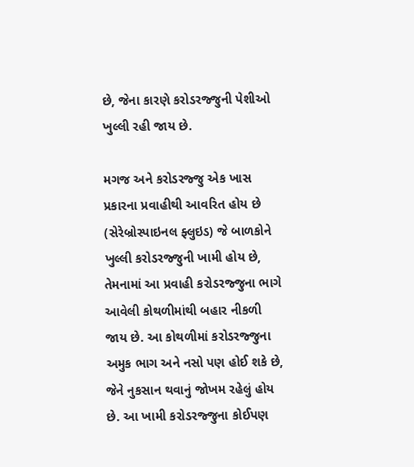છે, જેના કારણે કરોડરજ્જુની પેશીઓ ખુલ્લી રહી જાય છે.

મગજ અને કરોડરજ્જુ એક ખાસ પ્રકારના પ્રવાહીથી આવરિત હોય છે (સેરેબ્રોસ્પાઇનલ ફ્લુઇડ) જે બાળકોને ખુલ્લી કરોડરજ્જુની ખામી હોય છે, તેમનામાં આ પ્રવાહી કરોડરજ્જુના ભાગે આવેલી કોથળીમાંથી બહાર નીકળી જાય છે. આ કોથળીમાં કરોડરજ્જુના અમુક ભાગ અને નસો પણ હોઈ શકે છે, જેને નુકસાન થવાનું જોખમ રહેલું હોય છે. આ ખામી કરોડરજ્જુના કોઈપણ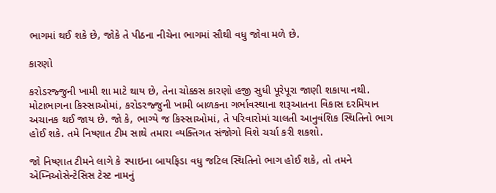ભાગમાં થઈ શકે છે, જોકે તે પીઠના નીચેના ભાગમાં સૌથી વધુ જોવા મળે છે.

કારણો

કરોડરજ્જુની ખામી શા માટે થાય છે, તેના ચોક્કસ કારણો હજી સુધી પૂરેપૂરા જાણી શકાયા નથી. મોટાભાગના કિસ્સાઓમાં, કરોડરજ્જુની ખામી બાળકના ગર્ભાવસ્થાના શરૂઆતના વિકાસ દરમિયાન અચાનક થઈ જાય છે. જો કે, ભાગ્યે જ કિસ્સાઓમાં, તે પરિવારોમાં ચાલતી આનુવંશિક સ્થિતિનો ભાગ હોઈ શકે. તમે નિષ્ણાત ટીમ સાથે તમારા વ્યક્તિગત સંજોગો વિશે ચર્ચા કરી શકશો.

જો નિષ્ણાત ટીમને લાગે કે સ્પાઇના બાયફિડા વધુ જટિલ સ્થિતિનો ભાગ હોઈ શકે, તો તમને એમ્નિઓસેન્ટેસિસ ટેસ્ટ નામનું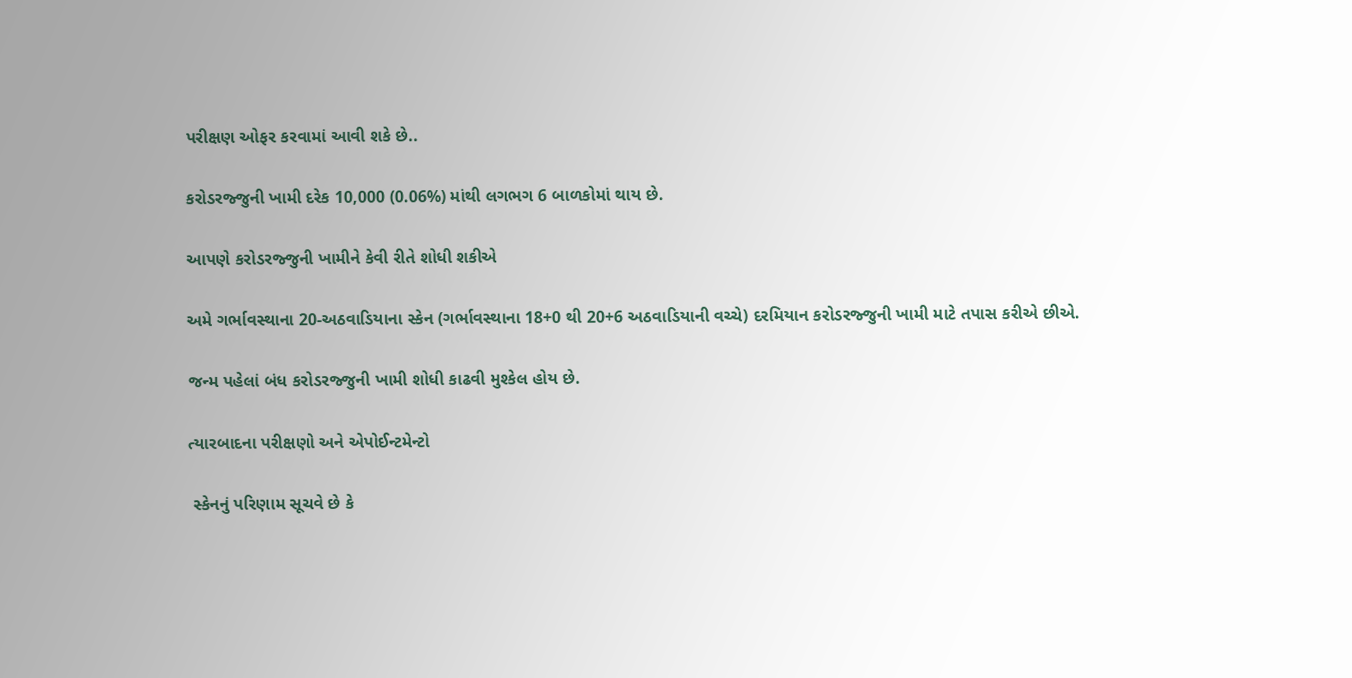પરીક્ષણ ઓફર કરવામાં આવી શકે છે..

કરોડરજ્જુની ખામી દરેક 10,000 (0.06%) માંથી લગભગ 6 બાળકોમાં થાય છે.

આપણે કરોડરજ્જુની ખામીને કેવી રીતે શોધી શકીએ

અમે ગર્ભાવસ્થાના 20-અઠવાડિયાના સ્કેન (ગર્ભાવસ્થાના 18+0 થી 20+6 અઠવાડિયાની વચ્ચે) દરમિયાન કરોડરજ્જુની ખામી માટે તપાસ કરીએ છીએ.

જન્મ પહેલાં બંધ કરોડરજ્જુની ખામી શોધી કાઢવી મુશ્કેલ હોય છે.

ત્યારબાદના પરીક્ષણો અને એપોઈન્ટમેન્ટો

 સ્કેનનું પરિણામ સૂચવે છે કે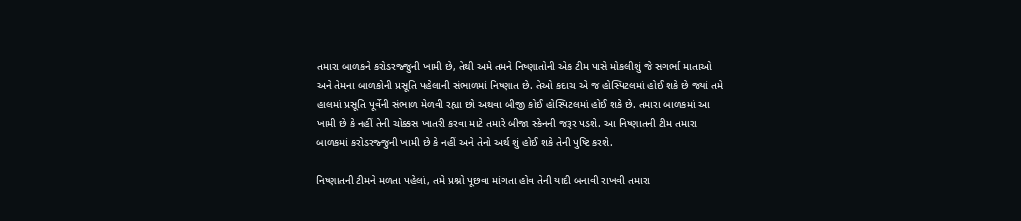તમારા બાળકને કરોડરજ્જુની ખામી છે, તેથી અમે તમને નિષ્ણાતોની એક ટીમ પાસે મોકલીશું જે સગર્ભા માતાઓ અને તેમના બાળકોની પ્રસૂતિ પહેલાની સંભાળમાં નિષ્ણાત છે. તેઓ કદાચ એ જ હોસ્પિટલમાં હોઈ શકે છે જ્યાં તમે હાલમાં પ્રસૂતિ પૂર્વેની સંભાળ મેળવી રહ્યા છો અથવા બીજી કોઈ હોસ્પિટલમાં હોઈ શકે છે. તમારા બાળકમાં આ ખામી છે કે નહીં તેની ચોક્કસ ખાતરી કરવા માટે તમારે બીજા સ્કેનની જરૂર પડશે. આ નિષ્ણાતની ટીમ તમારા બાળકમાં કરોડરજ્જુની ખામી છે કે નહીં અને તેનો અર્થ શું હોઈ શકે તેની પુષ્ટિ કરશે.

નિષ્ણાતની ટીમને મળતા પહેલાં, તમે પ્રશ્નો પૂછવા માંગતા હોવ તેની યાદી બનાવી રાખવી તમારા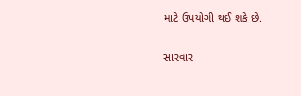માટે ઉપયોગી થઈ શકે છે.

સારવાર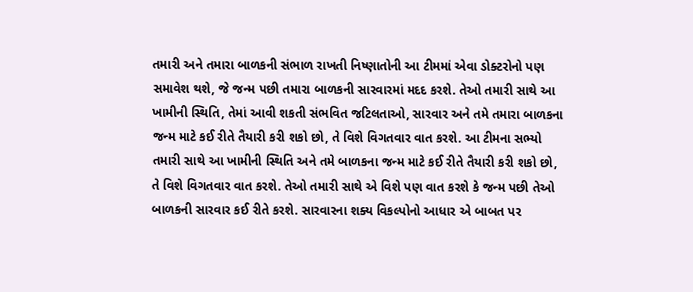તમારી અને તમારા બાળકની સંભાળ રાખતી નિષ્ણાતોની આ ટીમમાં એવા ડોક્ટરોનો પણ સમાવેશ થશે, જે જન્મ પછી તમારા બાળકની સારવારમાં મદદ કરશે. તેઓ તમારી સાથે આ ખામીની સ્થિતિ, તેમાં આવી શકતી સંભવિત જટિલતાઓ, સારવાર અને તમે તમારા બાળકના જન્મ માટે કઈ રીતે તૈયારી કરી શકો છો, તે વિશે વિગતવાર વાત કરશે. આ ટીમના સભ્યો તમારી સાથે આ ખામીની સ્થિતિ અને તમે બાળકના જન્મ માટે કઈ રીતે તૈયારી કરી શકો છો, તે વિશે વિગતવાર વાત કરશે. તેઓ તમારી સાથે એ વિશે પણ વાત કરશે કે જન્મ પછી તેઓ બાળકની સારવાર કઈ રીતે કરશે. સારવારના શક્ય વિકલ્પોનો આધાર એ બાબત પર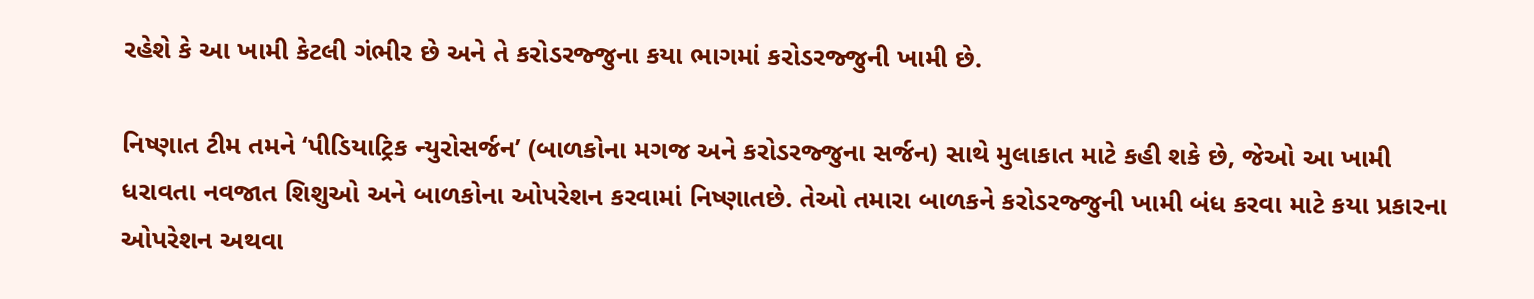રહેશે કે આ ખામી કેટલી ગંભીર છે અને તે કરોડરજ્જુના કયા ભાગમાં કરોડરજ્જુની ખામી છે.

નિષ્ણાત ટીમ તમને ‘પીડિયાટ્રિક ન્યુરોસર્જન’ (બાળકોના મગજ અને કરોડરજ્જુના સર્જન) સાથે મુલાકાત માટે કહી શકે છે, જેઓ આ ખામી ધરાવતા નવજાત શિશુઓ અને બાળકોના ઓપરેશન કરવામાં નિષ્ણાતછે. તેઓ તમારા બાળકને કરોડરજ્જુની ખામી બંધ કરવા માટે કયા પ્રકારના ઓપરેશન અથવા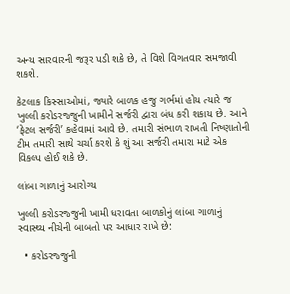અન્ય સારવારની જરૂર પડી શકે છે, તે વિશે વિગતવાર સમજાવી શકશે.

કેટલાક કિસ્સાઓમાં, જ્યારે બાળક હજુ ગર્ભમાં હોય ત્યારે જ ખુલ્લી કરોડરજ્જુની ખામીને સર્જરી દ્વારા બંધ કરી શકાય છે. આને ‘ફેટલ સર્જરી’ કહેવામાં આવે છે. તમારી સંભાળ રાખતી નિષ્ણાતોની ટીમ તમારી સાથે ચર્ચા કરશે કે શું આ સર્જરી તમારા માટે એક વિકલ્પ હોઈ શકે છે.

લાંબા ગાળાનું આરોગ્ય

ખુલ્લી કરોડરજ્જુની ખામી ધરાવતા બાળકોનું લાંબા ગાળાનું સ્વાસ્થ્ય નીચેની બાબતો પર આધાર રાખે છે:

  • કરોડરજ્જુની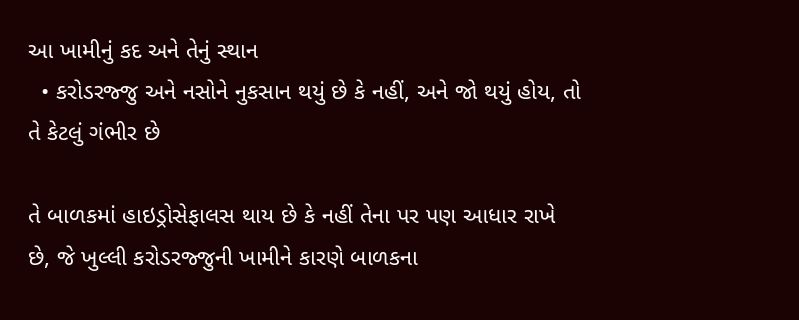આ ખામીનું કદ અને તેનું સ્થાન
  • કરોડરજ્જુ અને નસોને નુકસાન થયું છે કે નહીં, અને જો થયું હોય, તો તે કેટલું ગંભીર છે

તે બાળકમાં હાઇડ્રોસેફાલસ થાય છે કે નહીં તેના પર પણ આધાર રાખે છે, જે ખુલ્લી કરોડરજ્જુની ખામીને કારણે બાળકના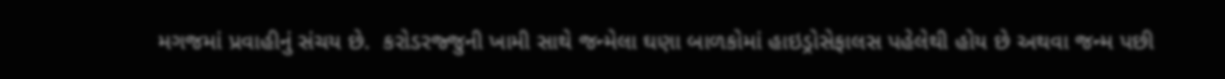મગજમાં પ્રવાહીનું સંચય છે.  કરોડરજ્જુની ખામી સાથે જન્મેલા ઘણા બાળકોમાં હાઇડ્રોસેફાલસ પહેલેથી હોય છે અથવા જન્મ પછી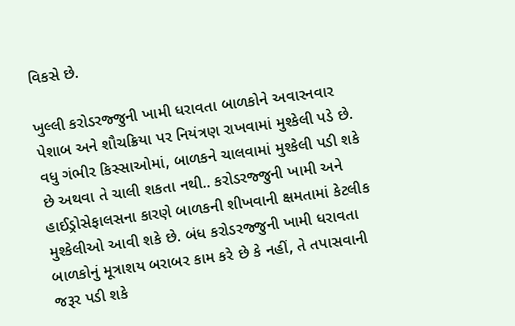વિકસે છે.

ખુલ્લી કરોડરજ્જુની ખામી ધરાવતા બાળકોને અવારનવાર પેશાબ અને શૌચક્રિયા પર નિયંત્રણ રાખવામાં મુશ્કેલી પડે છે. વધુ ગંભીર કિસ્સાઓમાં, બાળકને ચાલવામાં મુશ્કેલી પડી શકે છે અથવા તે ચાલી શકતા નથી.. કરોડરજ્જુની ખામી અને હાઈડ્રોસેફાલસના કારણે બાળકની શીખવાની ક્ષમતામાં કેટલીક મુશ્કેલીઓ આવી શકે છે. બંધ કરોડરજ્જુની ખામી ધરાવતા બાળકોનું મૂત્રાશય બરાબર કામ કરે છે કે નહીં, તે તપાસવાની જરૂર પડી શકે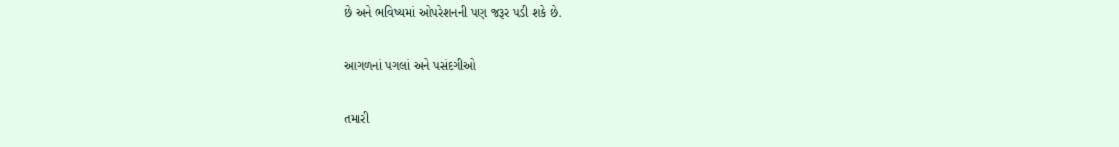છે અને ભવિષ્યમાં ઓપરેશનની પણ જરૂર પડી શકે છે.

આગળનાં પગલાં અને પસંદગીઓ

તમારી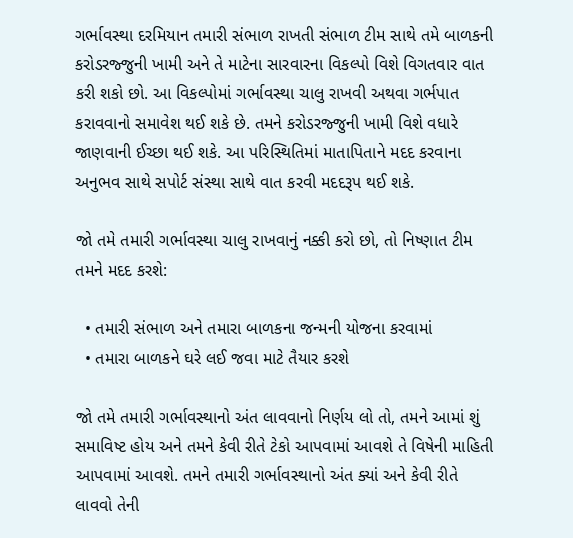ગર્ભાવસ્થા દરમિયાન તમારી સંભાળ રાખતી સંભાળ ટીમ સાથે તમે બાળકની કરોડરજ્જુની ખામી અને તે માટેના સારવારના વિકલ્પો વિશે વિગતવાર વાત કરી શકો છો. આ વિકલ્પોમાં ગર્ભાવસ્થા ચાલુ રાખવી અથવા ગર્ભપાત કરાવવાનો સમાવેશ થઈ શકે છે. તમને કરોડરજ્જુની ખામી વિશે વધારે જાણવાની ઈચ્છા થઈ શકે. આ પરિસ્થિતિમાં માતાપિતાને મદદ કરવાના અનુભવ સાથે સપોર્ટ સંસ્થા સાથે વાત કરવી મદદરૂપ થઈ શકે.

જો તમે તમારી ગર્ભાવસ્થા ચાલુ રાખવાનું નક્કી કરો છો, તો નિષ્ણાત ટીમ તમને મદદ કરશે:

  • તમારી સંભાળ અને તમારા બાળકના જન્મની યોજના કરવામાં
  • તમારા બાળકને ઘરે લઈ જવા માટે તૈયાર કરશે

જો તમે તમારી ગર્ભાવસ્થાનો અંત લાવવાનો નિર્ણય લો તો, તમને આમાં શું સમાવિષ્ટ હોય અને તમને કેવી રીતે ટેકો આપવામાં આવશે તે વિષેની માહિતી આપવામાં આવશે. તમને તમારી ગર્ભાવસ્થાનો અંત ક્યાં અને કેવી રીતે લાવવો તેની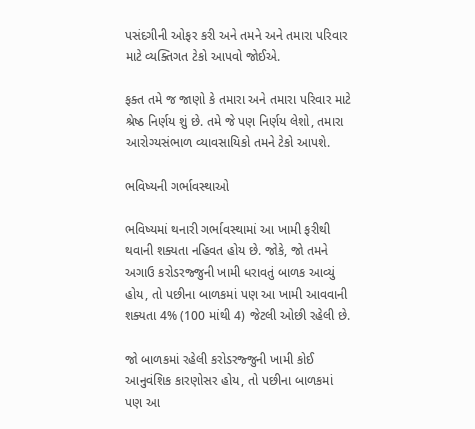પસંદગીની ઓફર કરી અને તમને અને તમારા પરિવાર માટે વ્યક્તિગત ટેકો આપવો જોઈએ.

ફક્ત તમે જ જાણો કે તમારા અને તમારા પરિવાર માટે શ્રેષ્ઠ નિર્ણય શું છે. તમે જે પણ નિર્ણય લેશો, તમારા આરોગ્યસંભાળ વ્યાવસાયિકો તમને ટેકો આપશે.

ભવિષ્યની ગર્ભાવસ્થાઓ

ભવિષ્યમાં થનારી ગર્ભાવસ્થામાં આ ખામી ફરીથી થવાની શક્યતા નહિવત હોય છે. જોકે, જો તમને અગાઉ કરોડરજ્જુની ખામી ધરાવતું બાળક આવ્યું હોય, તો પછીના બાળકમાં પણ આ ખામી આવવાની શક્યતા 4% (100 માંથી 4) જેટલી ઓછી રહેલી છે.

જો બાળકમાં રહેલી કરોડરજ્જુની ખામી કોઈ આનુવંશિક કારણોસર હોય, તો પછીના બાળકમાં પણ આ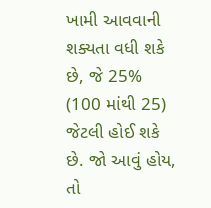ખામી આવવાની શક્યતા વધી શકે છે, જે 25% (100 માંથી 25) જેટલી હોઈ શકે છે. જો આવું હોય, તો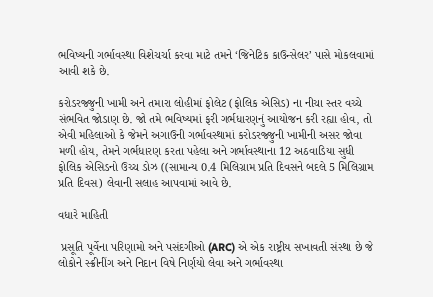ભવિષ્યની ગર્ભાવસ્થા વિશેચર્ચા કરવા માટે તમને ‘જિનેટિક કાઉન્સેલર’ પાસે મોકલવામાં આવી શકે છે.

કરોડરજ્જુની ખામી અને તમારા લોહીમાં ફોલેટ (ફોલિક એસિડ) ના નીચા સ્તર વચ્ચે સંભવિત જોડાણ છે. જો તમે ભવિષ્યમાં ફરી ગર્ભધારણનું આયોજન કરી રહ્યા હોવ, તો એવી મહિલાઓ કે જેમને અગાઉની ગર્ભાવસ્થામાં કરોડરજ્જુની ખામીની અસર જોવા મળી હોય, તેમને ગર્ભધારણ કરતા પહેલા અને ગર્ભાવસ્થાના 12 અઠવાડિયા સુધી ફોલિક એસિડનો ઉચ્ચ ડોઝ ((સામાન્ય 0.4 મિલિગ્રામ પ્રતિ દિવસને બદલે 5 મિલિગ્રામ પ્રતિ દિવસ) લેવાની સલાહ આપવામાં આવે છે.

વધારે માહિતી

 પ્રસૂતિ પૂર્વેના પરિણામો અને પસંદગીઓ (ARC) એ એક રાષ્ટ્રીય સખાવતી સંસ્થા છે જે લોકોને સ્ક્રીનીંગ અને નિદાન વિષે નિર્ણયો લેવા અને ગર્ભાવસ્થા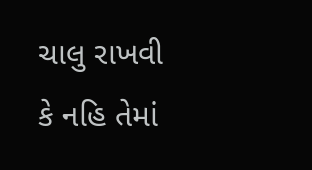ચાલુ રાખવી કે નહિ તેમાં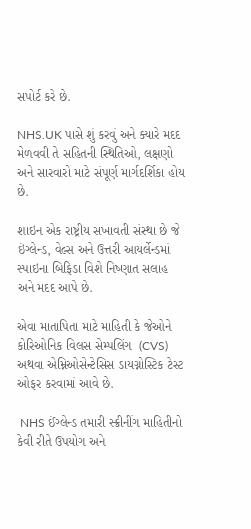સપોર્ટ કરે છે.

NHS.UK પાસે શું કરવું અને ક્યારે મદદ મેળવવી તે સહિતની સ્થિતિઓ, લક્ષણો અને સારવારો માટે સંપૂર્ણ માર્ગદર્શિકા હોય છે.

શાઇન એક રાષ્ટ્રીય સખાવતી સંસ્થા છે જે ઇંગ્લેન્ડ, વેલ્સ અને ઉત્તરી આયર્લેન્ડમાં સ્પાઇના બિફિડા વિશે નિષ્ણાત સલાહ અને મદદ આપે છે.

એવા માતાપિતા માટે માહિતી કે જેઓને  કોરિઓનિક વિલસ સેમ્પલિંગ  (CVS) અથવા એમ્નિઓસેન્ટેસિસ ડાયગ્નોસ્ટિક ટેસ્ટ ઓફર કરવામાં આવે છે.

 NHS ઈંગ્લેન્ડ તમારી સ્ક્રીનીંગ માહિતીનો કેવી રીતે ઉપયોગ અને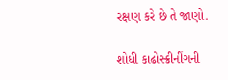રક્ષણ કરે છે તે જાણો.

શોધી કાઢોસ્ક્રીનીંગની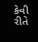કેવી રીતે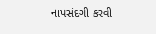નાપસંદગી કરવી